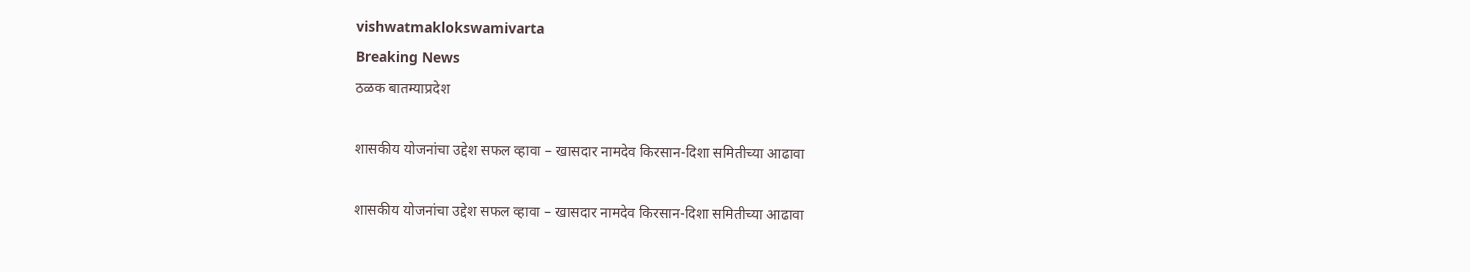vishwatmaklokswamivarta
Breaking News
ठळक बातम्याप्रदेश

शासकीय योजनांचा उद्देश सफल व्हावा – खासदार नामदेव किरसान-दिशा समितीच्या आढावा

शासकीय योजनांचा उद्देश सफल व्हावा – खासदार नामदेव किरसान-दिशा समितीच्या आढावा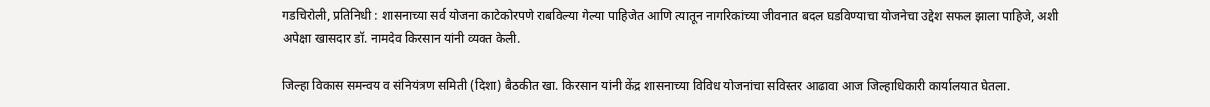गडचिरोली, प्रतिनिधी : शासनाच्या सर्व योजना काटेकोरपणे राबविल्या गेल्या पाहिजेत आणि त्यातून नागरिकांच्या जीवनात बदल घडविण्याचा योजनेचा उद्देश सफल झाला पाहिजे, अशी अपेक्षा खासदार डॉ. नामदेव किरसान यांनी व्यक्त केली.

जिल्हा विकास समन्वय व संनियंत्रण समिती (दिशा) बैठकीत खा. किरसान यांनी केंद्र शासनाच्या विविध योजनांचा सविस्तर आढावा आज जिल्हाधिकारी कार्यालयात घेतला.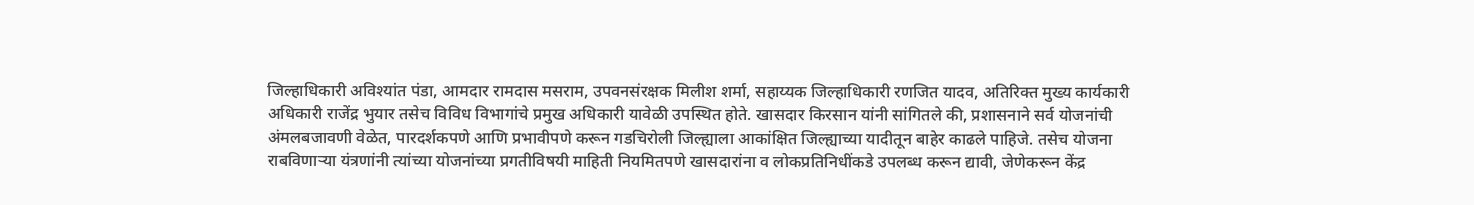जिल्हाधिकारी अविश्यांत पंडा, आमदार रामदास मसराम, उपवनसंरक्षक मिलीश शर्मा, सहाय्यक जिल्हाधिकारी रणजित यादव, अतिरिक्त मुख्य कार्यकारी अधिकारी राजेंद्र भुयार तसेच विविध विभागांचे प्रमुख अधिकारी यावेळी उपस्थित होते. खासदार किरसान यांनी सांगितले की, प्रशासनाने सर्व योजनांची अंमलबजावणी वेळेत, पारदर्शकपणे आणि प्रभावीपणे करून गडचिरोली जिल्ह्याला आकांक्षित जिल्ह्याच्या यादीतून बाहेर काढले पाहिजे. तसेच योजना राबविणाऱ्या यंत्रणांनी त्यांच्या योजनांच्या प्रगतीविषयी माहिती नियमितपणे खासदारांना व लोकप्रतिनिधींकडे उपलब्ध करून द्यावी, जेणेकरून केंद्र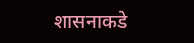शासनाकडे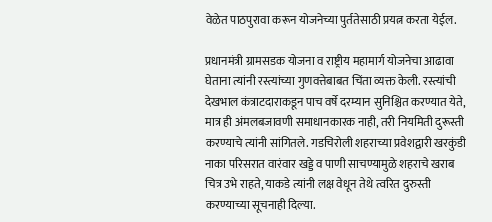वेळेत पाठपुरावा करून योजनेच्या पुर्ततेसाठी प्रयत्न करता येईल.

प्रधानमंत्री ग्रामसडक योजना व राष्ट्रीय महामार्ग योजनेचा आढावा घेताना त्यांनी रस्त्यांच्या गुणवत्तेबाबत चिंता व्यक्त केली. रस्त्यांची देखभाल कंत्राटदाराकडून पाच वर्षे दरम्यान सुनिश्चित करण्यात येते, मात्र ही अंमलबजावणी समाधानकारक नाही, तरी नियमिती दुरूस्ती करण्याचे त्यांनी सांगितले. गडचिरोली शहराच्या प्रवेशद्वारी खरकुंडी नाका परिसरात वारंवार खड्डे व पाणी साचण्यामुळे शहराचे खराब चित्र उभे राहते, याकडे त्यांनी लक्ष वेधून तेथे त्वरित दुरुस्ती करण्याच्या सूचनाही दिल्या.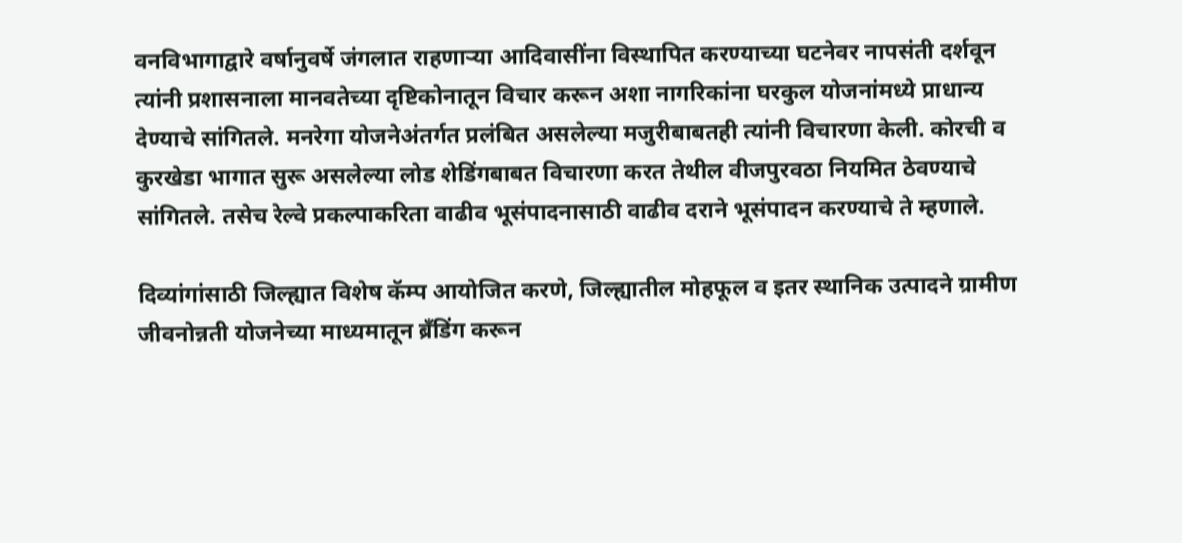वनविभागाद्वारे वर्षानुवर्षे जंगलात राहणाऱ्या आदिवासींना विस्थापित करण्याच्या घटनेवर नापसंती दर्शवून त्यांनी प्रशासनाला मानवतेच्या दृष्टिकोनातून विचार करून अशा नागरिकांना घरकुल योजनांमध्ये प्राधान्य देण्याचे सांगितले. मनरेगा योजनेअंतर्गत प्रलंबित असलेल्या मजुरीबाबतही त्यांनी विचारणा केली. कोरची व कुरखेडा भागात सुरू असलेल्या लोड शेडिंगबाबत विचारणा करत तेथील वीजपुरवठा नियमित ठेवण्याचे सांगितले. तसेच रेल्वे प्रकल्पाकरिता वाढीव भूसंपादनासाठी वाढीव दराने भूसंपादन करण्याचे ते म्हणाले.

दिव्यांगांसाठी जिल्ह्यात विशेष कॅम्प आयोजित करणे, जिल्ह्यातील मोहफूल व इतर स्थानिक उत्पादने ग्रामीण जीवनोन्नती योजनेच्या माध्यमातून ब्रँडिंग करून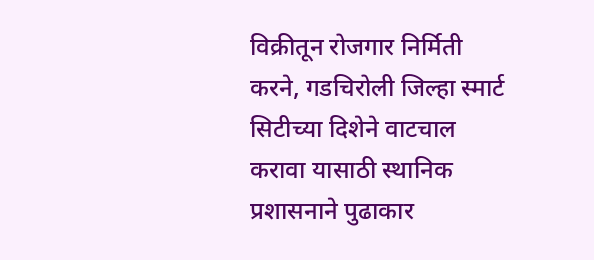विक्रीतून रोजगार निर्मिती करने, गडचिरोली जिल्हा स्मार्ट सिटीच्या दिशेने वाटचाल करावा यासाठी स्थानिक प्रशासनाने पुढाकार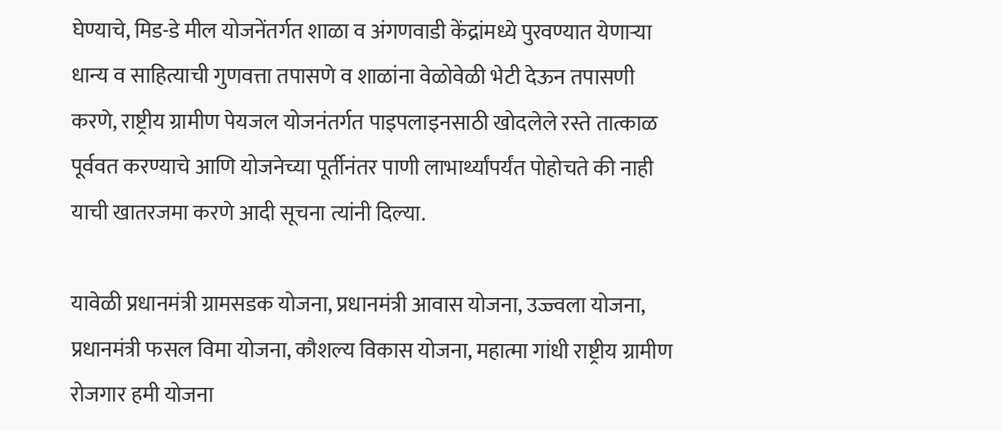घेण्याचे, मिड-डे मील योजनेंतर्गत शाळा व अंगणवाडी केंद्रांमध्ये पुरवण्यात येणाऱ्या धान्य व साहित्याची गुणवत्ता तपासणे व शाळांना वेळोवेळी भेटी देऊन तपासणी करणे, राष्ट्रीय ग्रामीण पेयजल योजनंतर्गत पाइपलाइनसाठी खोदलेले रस्ते तात्काळ पूर्ववत करण्याचे आणि योजनेच्या पूर्तीनंतर पाणी लाभार्थ्यांपर्यंत पोहोचते की नाही याची खातरजमा करणे आदी सूचना त्यांनी दिल्या.

यावेळी प्रधानमंत्री ग्रामसडक योजना, प्रधानमंत्री आवास योजना, उज्ज्वला योजना, प्रधानमंत्री फसल विमा योजना, कौशल्य विकास योजना, महात्मा गांधी राष्ट्रीय ग्रामीण रोजगार हमी योजना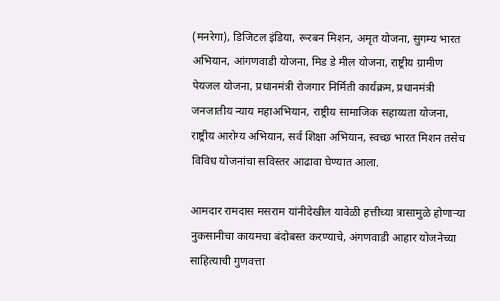(मनरेगा), डिजिटल इंडिया, रूरबन मिशन, अमृत योजना, सुगम्य भारत अभियान, आंगणवाडी योजना, मिड डे मील योजना, राष्ट्रीय ग्रामीण पेयजल योजना, प्रधानमंत्री रोजगार निर्मिती कार्यक्रम, प्रधानमंत्री जनजातीय न्याय महाअभियान, राष्ट्रीय सामाजिक सहाय्यता योजना, राष्ट्रीय आरोग्य अभियान, सर्व शिक्षा अभियान, स्वच्छ भारत मिशन तसेच विविध योजनांचा सविस्तर आढावा घेण्यात आला.

आमदार रामदास मसराम यांनीदेखील यावेळी हत्तीच्या त्रासामुळे होणाऱ्या नुकसानीचा कायमचा बंदोबस्त करण्याचे, अंगणवाडी आहार योजनेच्या साहित्याची गुणवत्ता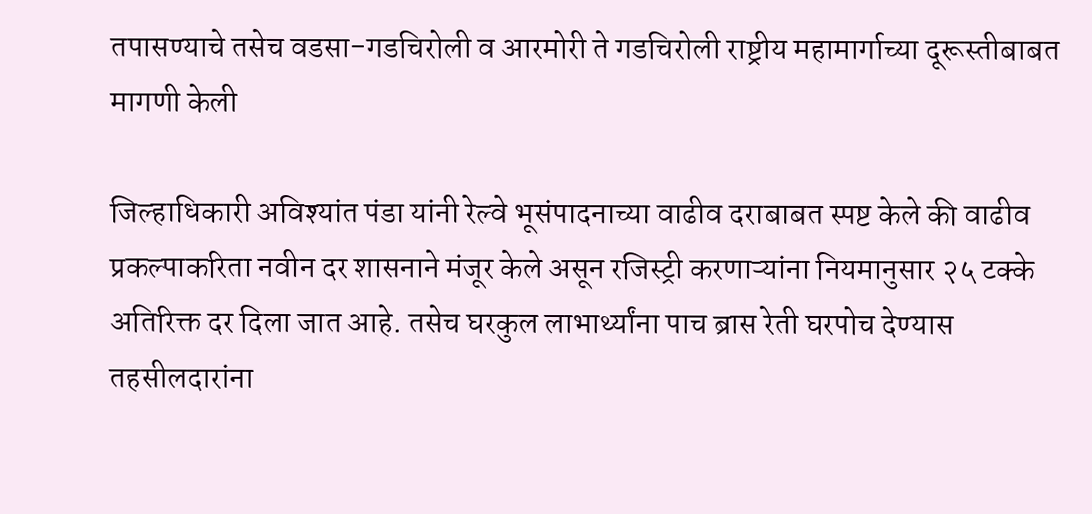तपासण्याचे तसेच वडसा-गडचिरोली व आरमोरी ते गडचिरोली राष्ट्रीय महामार्गाच्या दूरूस्तीबाबत मागणी केली

जिल्हाधिकारी अविश्यांत पंडा यांनी रेल्वे भूसंपादनाच्या वाढीव दराबाबत स्पष्ट केले की वाढीव प्रकल्पाकरिता नवीन दर शासनाने मंजूर केले असून रजिस्ट्री करणाऱ्यांना नियमानुसार २५ टक्के अतिरिक्त दर दिला जात आहे. तसेच घरकुल लाभार्थ्यांना पाच ब्रास रेती घरपोच देण्यास तहसीलदारांना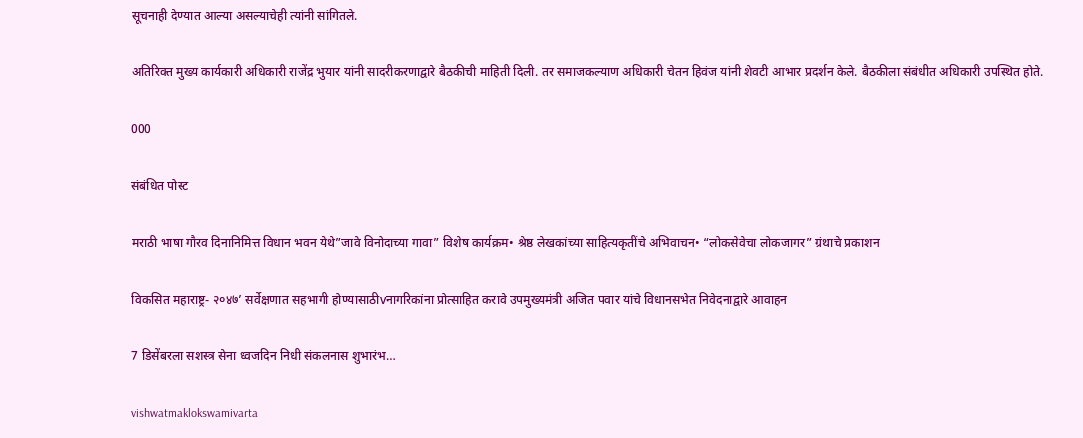सूचनाही देण्यात आल्या असल्याचेही त्यांनी सांगितले.

अतिरिक्त मुख्य कार्यकारी अधिकारी राजेंद्र भुयार यांनी सादरीकरणाद्वारे बैठकीची माहिती दिली. तर समाजकल्याण अधिकारी चेतन हिवंज यांनी शेवटी आभार प्रदर्शन केले. बैठकीला संबंधीत अधिकारी उपस्थित होते.

000

संबंधित पोस्ट

मराठी भाषा गौरव दिनानिमित्त विधान भवन येथे”जावे विनोदाच्या गावा” विशेष कार्यक्रम• श्रेष्ठ लेखकांच्या साहित्यकृतींचे अभिवाचन• “लोकसेवेचा लोकजागर” ग्रंथाचे प्रकाशन

विकसित महाराष्ट्र- २०४७’ सर्वेक्षणात सहभागी होण्यासाठीvनागरिकांना प्रोत्साहित करावे उपमुख्यमंत्री अजित पवार यांचे विधानसभेत निवेदनाद्वारे आवाहन

7 डिसेंबरला सशस्त्र सेना ध्वजदिन निधी संकलनास शुभारंभ…

vishwatmaklokswamivarta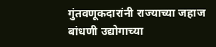गुंतवणूकदारांनी राज्याच्या जहाज बांधणी उद्योगाच्या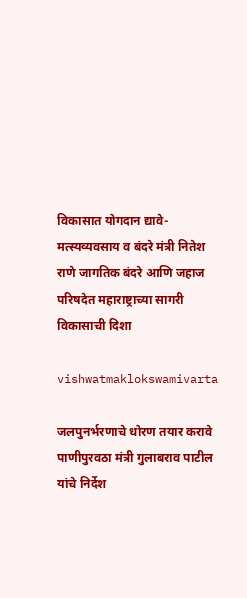विकासात योगदान द्यावे- मत्स्यव्यवसाय व बंदरे मंत्री नितेश राणे जागतिक बंदरे आणि जहाज परिषदेत महाराष्ट्राच्या सागरी विकासाची दिशा

vishwatmaklokswamivarta

जलपुनर्भरणाचे धोरण तयार करावे पाणीपुरवठा मंत्री गुलाबराव पाटील यांचे निर्देश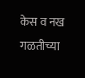केस व नख गळतीच्या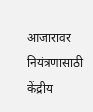आजारावर नियंत्रणासाठी केंद्रीय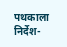पथकाला निर्देश-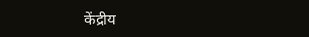केंद्रीय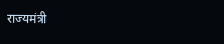राज्यमंत्री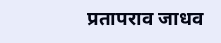प्रतापराव जाधव